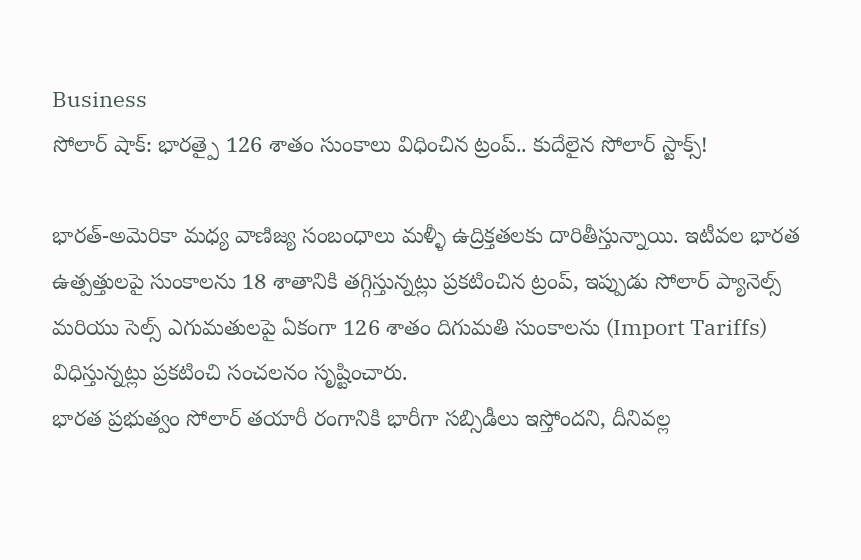Business
సోలార్ షాక్: భారత్పై 126 శాతం సుంకాలు విధించిన ట్రంప్.. కుదేలైన సోలార్ స్టాక్స్!

భారత్-అమెరికా మధ్య వాణిజ్య సంబంధాలు మళ్ళీ ఉద్రిక్తతలకు దారితీస్తున్నాయి. ఇటీవల భారత ఉత్పత్తులపై సుంకాలను 18 శాతానికి తగ్గిస్తున్నట్లు ప్రకటించిన ట్రంప్, ఇప్పుడు సోలార్ ప్యానెల్స్ మరియు సెల్స్ ఎగుమతులపై ఏకంగా 126 శాతం దిగుమతి సుంకాలను (Import Tariffs) విధిస్తున్నట్లు ప్రకటించి సంచలనం సృష్టించారు.
భారత ప్రభుత్వం సోలార్ తయారీ రంగానికి భారీగా సబ్సిడీలు ఇస్తోందని, దీనివల్ల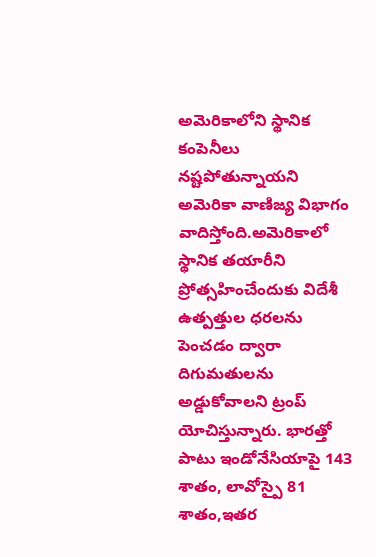అమెరికాలోని స్థానిక కంపెనీలు నష్టపోతున్నాయని అమెరికా వాణిజ్య విభాగం వాదిస్తోంది.అమెరికాలో స్థానిక తయారీని ప్రోత్సహించేందుకు విదేశీ ఉత్పత్తుల ధరలను పెంచడం ద్వారా దిగుమతులను అడ్డుకోవాలని ట్రంప్ యోచిస్తున్నారు. భారత్తో పాటు ఇండోనేసియాపై 143 శాతం, లావోస్పై 81 శాతం,ఇతర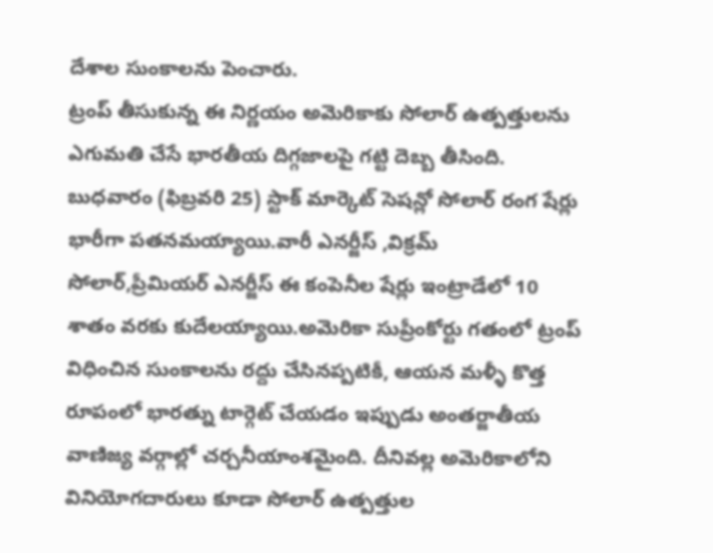దేశాల సుంకాలను పెంచారు.
ట్రంప్ తీసుకున్న ఈ నిర్ణయం అమెరికాకు సోలార్ ఉత్పత్తులను ఎగుమతి చేసే భారతీయ దిగ్గజాలపై గట్టి దెబ్బ తీసింది. బుధవారం (ఫిబ్రవరి 25) స్టాక్ మార్కెట్ సెషన్లో సోలార్ రంగ షేర్లు భారీగా పతనమయ్యాయి.వారీ ఎనర్జీస్ ,విక్రమ్ సోలార్,ప్రీమియర్ ఎనర్జీస్ ఈ కంపెనీల షేర్లు ఇంట్రాడేలో 10 శాతం వరకు కుదేలయ్యాయి.అమెరికా సుప్రీంకోర్టు గతంలో ట్రంప్ విధించిన సుంకాలను రద్దు చేసినప్పటికీ, ఆయన మళ్ళీ కొత్త రూపంలో భారత్ను టార్గెట్ చేయడం ఇప్పుడు అంతర్జాతీయ వాణిజ్య వర్గాల్లో చర్చనీయాంశమైంది. దీనివల్ల అమెరికాలోని వినియోగదారులు కూడా సోలార్ ఉత్పత్తుల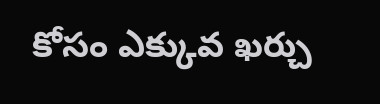కోసం ఎక్కువ ఖర్చు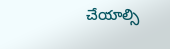చేయాల్సి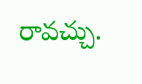రావచ్చు.